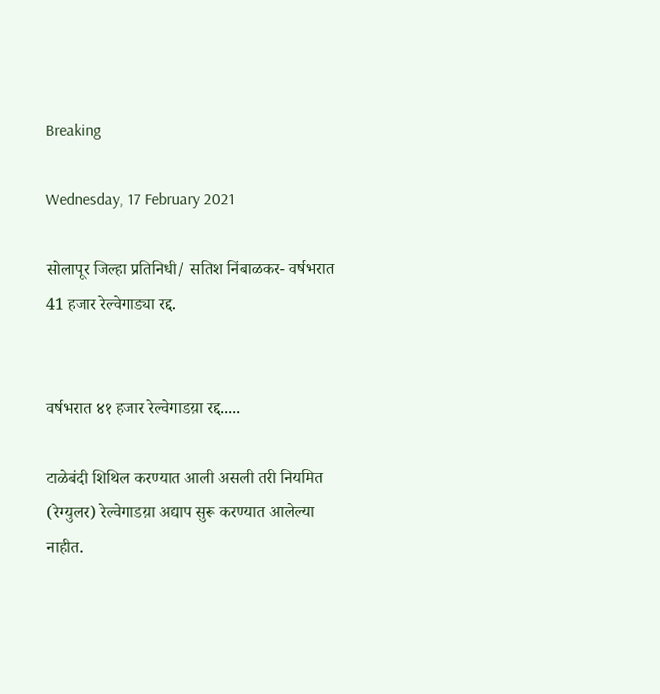Breaking

Wednesday, 17 February 2021

सोलापूर जिल्हा प्रतिनिधी/ सतिश निंबाळकर- वर्षभरात 41 हजार रेल्वेगाड्या रद्द.


वर्षभरात ४१ हजार रेल्वेगाडय़ा रद्द.....

टाळेबंदी शिथिल करण्यात आली असली तरी नियमित (रेग्युलर) रेल्वेगाडय़ा अद्याप सुरू करण्यात आलेल्या नाहीत.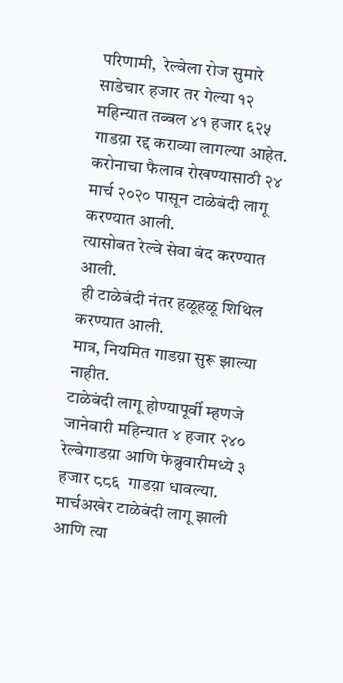परिणामी,  रेल्वेला रोज सुमारे साडेचार हजार तर गेल्या १२ महिन्यात तब्बल ४१ हजार ६२५  गाडय़ा रद्द कराव्या लागल्या आहेत.
करोनाचा फैलाव रोखण्यासाठी २४ मार्च २०२० पासून टाळेबंदी लागू करण्यात आली.
त्यासोबत रेल्वे सेवा बंद करण्यात आली.
 ही टाळेबंदी नंतर हळूहळू शिथिल करण्यात आली.
मात्र, नियमित गाडय़ा सुरू झाल्या नाहीत.
टाळेबंदी लागू होण्यापूर्वी म्हणजे जानेवारी महिन्यात ४ हजार २४० रेल्वेगाडय़ा आणि फेब्रुवारीमध्ये ३ हजार ८८६  गाडय़ा धावल्या.
मार्चअखेर टाळेबंदी लागू झाली आणि त्या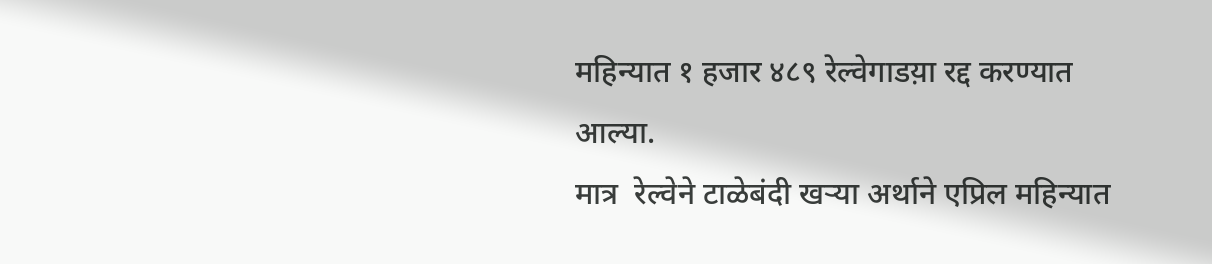महिन्यात १ हजार ४८९ रेल्वेगाडय़ा रद्द करण्यात आल्या.
मात्र  रेल्वेने टाळेबंदी खऱ्या अर्थाने एप्रिल महिन्यात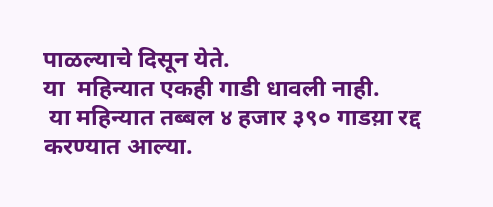पाळल्याचे दिसून येते.
या  महिन्यात एकही गाडी धावली नाही.
 या महिन्यात तब्बल ४ हजार ३९० गाडय़ा रद्द करण्यात आल्या.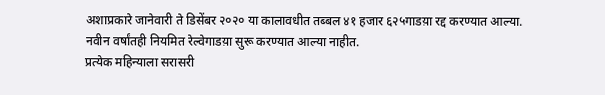अशाप्रकारे जानेवारी ते डिसेंबर २०२० या कालावधीत तब्बल ४१ हजार ६२५गाडय़ा रद्द करण्यात आल्या.
नवीन वर्षांतही नियमित रेल्वेगाडय़ा सुरू करण्यात आल्या नाहीत.
प्रत्येक महिन्याला सरासरी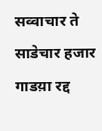सव्वाचार ते साडेचार हजार  गाडय़ा रद्द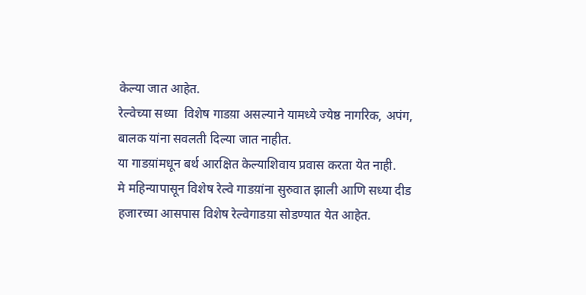केल्या जात आहेत.
रेल्वेच्या सध्या  विशेष गाडय़ा असल्याने यामध्ये ज्येष्ठ नागरिक, अपंग, बालक यांना सवलती दिल्या जात नाहीत.
या गाडय़ांमधून बर्थ आरक्षित केल्याशिवाय प्रवास करता येत नाही.
मे महिन्यापासून विशेष रेल्वे गाडय़ांना सुरुवात झाली आणि सध्या दीड हजारच्या आसपास विशेष रेल्वेगाडय़ा सोडण्यात येत आहेत.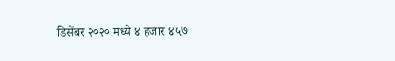डिसेंबर २०२० मध्ये ४ हजार ४५७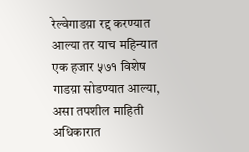रेल्वेगाडय़ा रद्द करण्यात आल्या तर याच महिन्यात एक हजार ५७१ विशेष गाडय़ा सोडण्यात आल्या, असा तपशील माहिती अधिकारात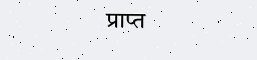प्राप्त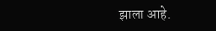झाला आहे.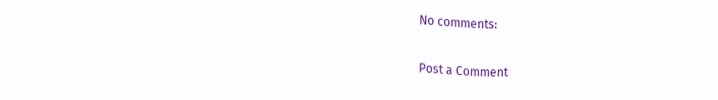No comments:

Post a Comment